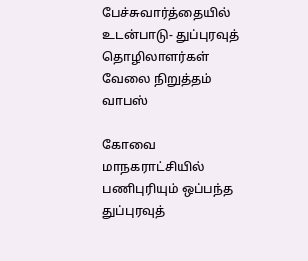பேச்சுவார்த்தையில் உடன்பாடு- துப்புரவுத் தொழிலாளர்கள் வேலை நிறுத்தம் வாபஸ்

கோவை மாநகராட்சியில் பணிபுரியும் ஒப்பந்த துப்புரவுத்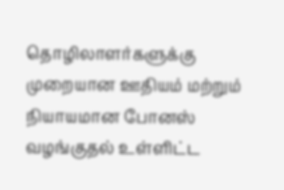தொழிலாளர்களுக்கு முறையான ஊதியம் மற்றும் நியாயமான போனஸ் வழங்குதல் உள்ளிட்ட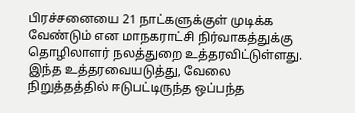பிரச்சனையை 21 நாட்களுக்குள் முடிக்க வேண்டும் என மாநகராட்சி நிர்வாகத்துக்கு தொழிலாளர் நலத்துறை உத்தரவிட்டுள்ளது. இந்த உத்தரவையடுத்து, வேலை நிறுத்தத்தில் ஈடுபட்டிருந்த ஒப்பந்த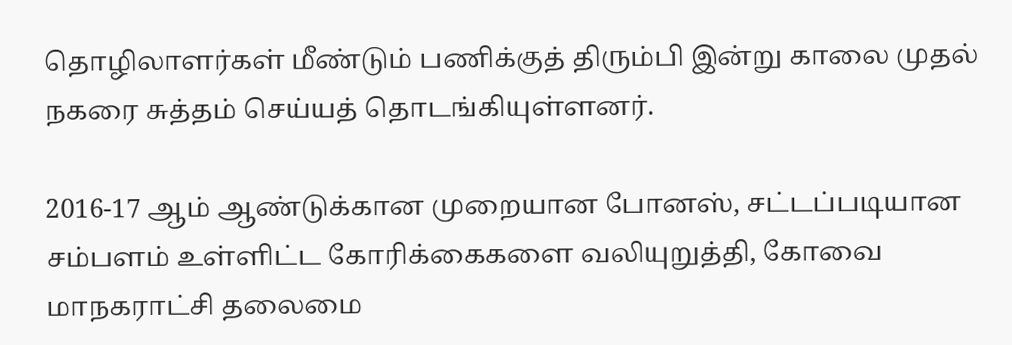தொழிலாளர்கள் மீண்டும் பணிக்குத் திரும்பி இன்று காலை முதல் நகரை சுத்தம் செய்யத் தொடங்கியுள்ளனர்.

2016-17 ஆம் ஆண்டுக்கான முறையான போனஸ், சட்டப்படியான சம்பளம் உள்ளிட்ட கோரிக்கைகளை வலியுறுத்தி, கோவை மாநகராட்சி தலைமை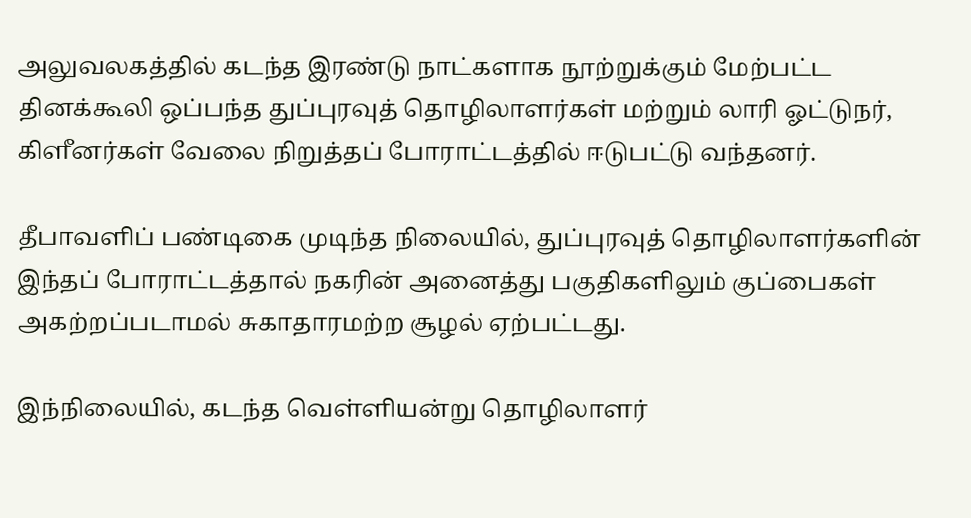அலுவலகத்தில் கடந்த இரண்டு நாட்களாக நூற்றுக்கும் மேற்பட்ட தினக்கூலி ஒப்பந்த துப்புரவுத் தொழிலாளர்கள் மற்றும் லாரி ஓட்டுநர், கிளீனர்கள் வேலை நிறுத்தப் போராட்டத்தில் ஈடுபட்டு வந்தனர்.

தீபாவளிப் பண்டிகை முடிந்த நிலையில், துப்புரவுத் தொழிலாளர்களின் இந்தப் போராட்டத்தால் நகரின் அனைத்து பகுதிகளிலும் குப்பைகள் அகற்றப்படாமல் சுகாதாரமற்ற சூழல் ஏற்பட்டது.

இந்நிலையில், கடந்த வெள்ளியன்று தொழிலாளர்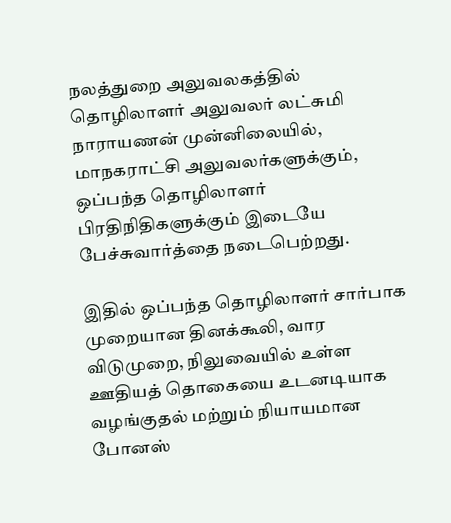நலத்துறை அலுவலகத்தில் தொழிலாளர் அலுவலர் லட்சுமி நாராயணன் முன்னிலையில், மாநகராட்சி அலுவலர்களுக்கும், ஒப்பந்த தொழிலாளர் பிரதிநிதிகளுக்கும் இடையே பேச்சுவார்த்தை நடைபெற்றது.

இதில் ஒப்பந்த தொழிலாளர் சார்பாக முறையான தினக்கூலி, வார விடுமுறை, நிலுவையில் உள்ள ஊதியத் தொகையை உடனடியாக வழங்குதல் மற்றும் நியாயமான போனஸ்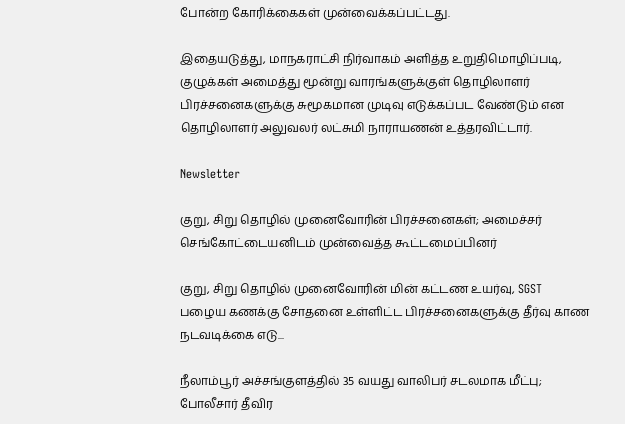போன்ற கோரிக்கைகள் முன்வைக்கப்பட்டது.

இதையடுத்து, மாநகராட்சி நிர்வாகம் அளித்த உறுதிமொழிப்படி, குழுக்கள் அமைத்து மூன்று வாரங்களுக்குள் தொழிலாளர் பிரச்சனைகளுக்கு சுமூகமான முடிவு எடுக்கப்பட வேண்டும் என தொழிலாளர் அலுவலர் லட்சுமி நாராயணன் உத்தரவிட்டார்.

Newsletter

குறு, சிறு தொழில் முனைவோரின் பிரச்சனைகள்; அமைச்சர் செங்கோட்டையனிடம் முன்வைத்த கூட்டமைப்பினர்

குறு, சிறு தொழில் முனைவோரின் மின் கட்டண உயர்வு, SGST பழைய கணக்கு சோதனை உள்ளிட்ட பிரச்சனைகளுக்கு தீர்வு காண நடவடிக்கை எடு...

நீலாம்பூர் அச்சங்குளத்தில் 35 வயது வாலிபர் சடலமாக மீட்பு; போலீசார் தீவிர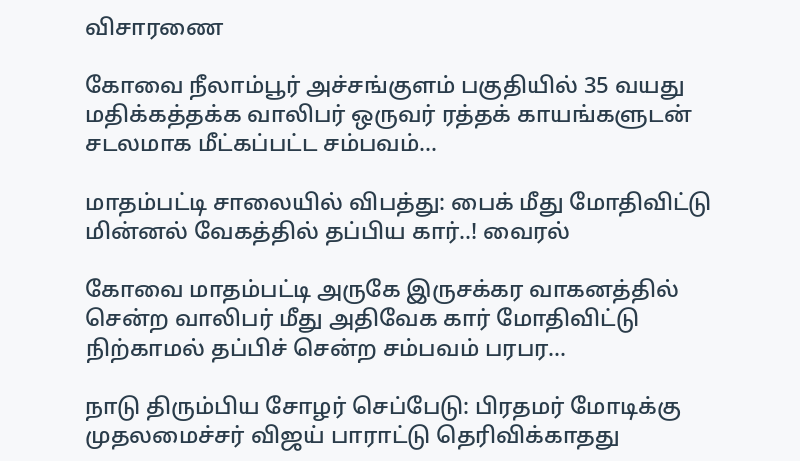விசாரணை

கோவை நீலாம்பூர் அச்சங்குளம் பகுதியில் 35 வயது மதிக்கத்தக்க வாலிபர் ஒருவர் ரத்தக் காயங்களுடன் சடலமாக மீட்கப்பட்ட சம்பவம்...

மாதம்பட்டி சாலையில் விபத்து: பைக் மீது மோதிவிட்டு மின்னல் வேகத்தில் தப்பிய கார்..! வைரல்

கோவை மாதம்பட்டி அருகே இருசக்கர வாகனத்தில் சென்ற வாலிபர் மீது அதிவேக கார் மோதிவிட்டு நிற்காமல் தப்பிச் சென்ற சம்பவம் பரபர...

நாடு திரும்பிய சோழர் செப்பேடு: பிரதமர் மோடிக்கு முதலமைச்சர் விஜய் பாராட்டு தெரிவிக்காதது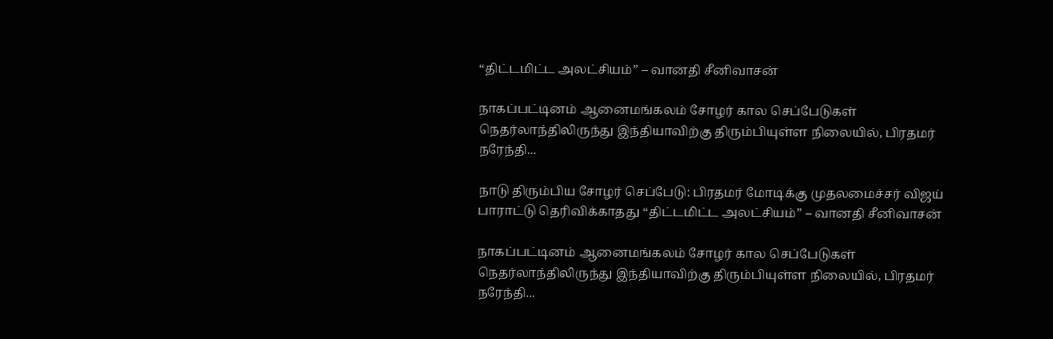“திட்டமிட்ட அலட்சியம்” – வானதி சீனிவாசன்

நாகப்பட்டினம் ஆனைமங்கலம் சோழர் கால செப்பேடுகள் நெதர்லாந்திலிருந்து இந்தியாவிற்கு திரும்பியுள்ள நிலையில், பிரதமர் நரேந்தி...

நாடு திரும்பிய சோழர் செப்பேடு: பிரதமர் மோடிக்கு முதலமைச்சர் விஜய் பாராட்டு தெரிவிக்காதது “திட்டமிட்ட அலட்சியம்” – வானதி சீனிவாசன்

நாகப்பட்டினம் ஆனைமங்கலம் சோழர் கால செப்பேடுகள் நெதர்லாந்திலிருந்து இந்தியாவிற்கு திரும்பியுள்ள நிலையில், பிரதமர் நரேந்தி...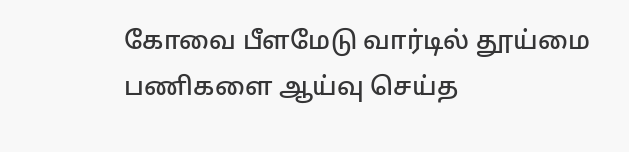கோவை பீளமேடு வார்டில் தூய்மை பணிகளை ஆய்வு செய்த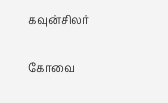கவுன்சிலர்

கோவை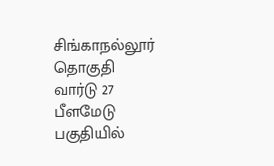சிங்காநல்லூர் தொகுதி வார்டு 27 பீளமேடு பகுதியில்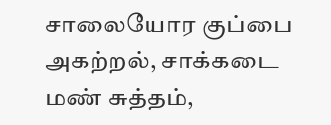சாலையோர குப்பை அகற்றல், சாக்கடை மண் சுத்தம்,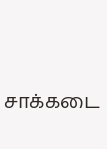சாக்கடை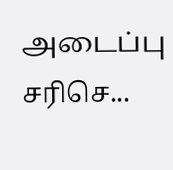அடைப்பு சரிசெ...